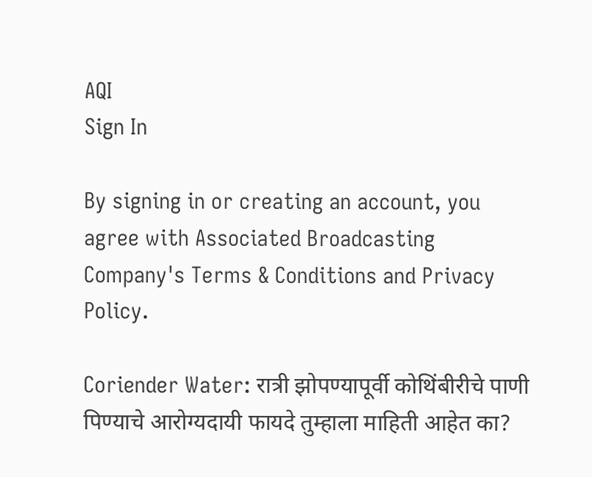AQI
Sign In

By signing in or creating an account, you agree with Associated Broadcasting Company's Terms & Conditions and Privacy Policy.

Coriender Water: रात्री झोपण्यापूर्वी कोथिंबीरीचे पाणी पिण्याचे आरोग्यदायी फायदे तुम्हाला माहिती आहेत का?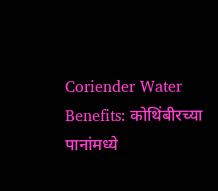Coriender Water Benefits: कोथिंबीरच्या पानांमध्ये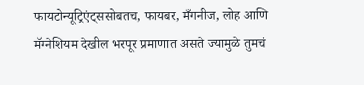फायटोन्यूट्रिएंट्ससोबतच, फायबर, मँगनीज, लोह आणि मॅग्नेशियम देखील भरपूर प्रमाणात असते ज्यामुळे तुमचं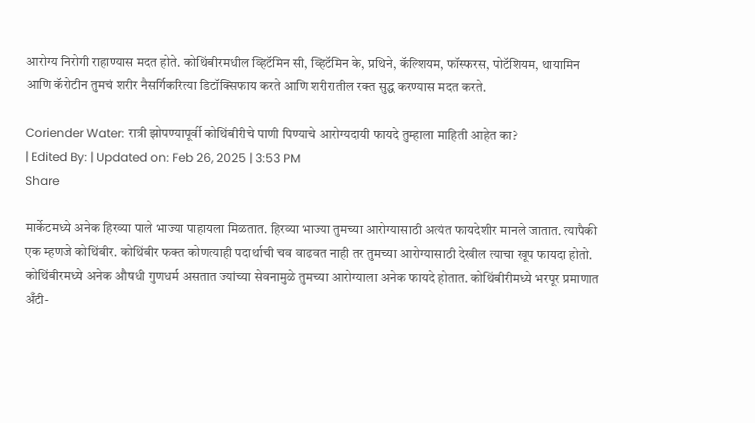आरोग्य निरोगी राहाण्यास मदत होते. कोथिंबीरमधील व्हिटॅमिन सी, व्हिटॅमिन के, प्रथिने, कॅल्शियम, फॉस्फरस, पोटॅशियम, थायामिन आणि कॅरोटीन तुमचं शरीर नैसर्गिकरित्या डिटॉक्सिफाय करते आणि शरीरातील रक्त सुद्ध करण्यास मदत करते.

Coriender Water: रात्री झोपण्यापूर्वी कोथिंबीरीचे पाणी पिण्याचे आरोग्यदायी फायदे तुम्हाला माहिती आहेत का?
| Edited By: | Updated on: Feb 26, 2025 | 3:53 PM
Share

मार्केटमध्ये अनेक हिरव्या पाले भाज्या पाहायला मिळतात. हिरव्या भाज्या तुमच्या आरोग्यासाठी अत्यंत फायदेशीर मानले जातात. त्यापैकी एक म्हणजे कोथिंबीर. कोथिंबीर फक्त कोणत्याही पदार्थाची चव वाढवत नाही तर तुमच्या आरोग्यासाठी देखील त्याचा खूप फायदा होतो. कोथिंबीरमध्ये अनेक औषधी गुणधर्म असतात ज्यांच्या सेवनामुळे तुमच्या आरोग्याला अनेक फायदे होतात. कोथिंबीरीमध्ये भरपूर प्रमाणात अँटी-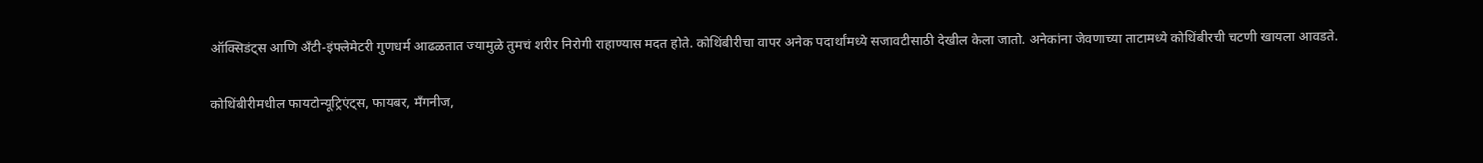ऑक्सिडंट्स आणि अँटी-इंफ्लेमेटरी गुणधर्म आढळतात ज्यामुळे तुमचं शरीर निरोगी राहाण्यास मदत होते. कोथिंबीरीचा वापर अनेक पदार्थांमध्ये सजावटीसाठी देखील केला जातो. अनेकांना जेवणाच्या ताटामध्ये कोथिंबीरची चटणी खायला आवडते.

कोथिंबीरीमधील फायटोन्यूट्रिएंट्स, फायबर, मँगनीज,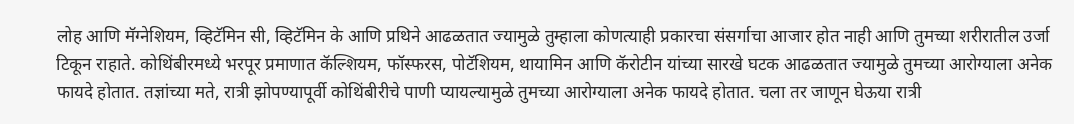लोह आणि मॅग्नेशियम, व्हिटॅमिन सी, व्हिटॅमिन के आणि प्रथिने आढळतात ज्यामुळे तुम्हाला कोणत्याही प्रकारचा संसर्गाचा आजार होत नाही आणि तुमच्या शरीरातील उर्जा टिकून राहाते. कोथिंबीरमध्ये भरपूर प्रमाणात कॅल्शियम, फॉस्फरस, पोटॅशियम, थायामिन आणि कॅरोटीन यांच्या सारखे घटक आढळतात ज्यामुळे तुमच्या आरोग्याला अनेक फायदे होतात. तज्ञांच्या मते, रात्री झोपण्यापूर्वी कोथिंबीरीचे पाणी प्यायल्यामुळे तुमच्या आरोग्याला अनेक फायदे होतात. चला तर जाणून घेऊया रात्री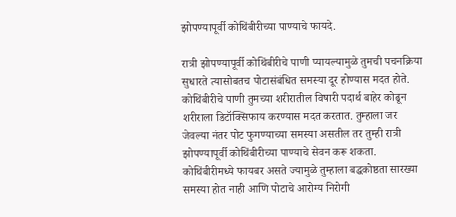झोपण्यापूर्वी कोथिंबीरीच्या पाण्याचे फायदे.

रात्री झोपण्यापूर्वी कोथिंबीरीचे पाणी प्यायल्यामुळे तुमची पचनक्रिया सुधारते त्यासोबतच पोटासंबंधित समस्या दूर होण्यास मदत होते. कोथिंबीरीचे पाणी तुमच्या शरीरातील विषारी पदार्थ बाहेर कोढून शरीराला डिटॉक्सिफाय करण्यास मदत करतात. तुम्हाला जर जेवल्या नंतर पोट फुगण्याच्या समस्या असतील तर तुम्ही रात्री झोपण्यापूर्वी कोथिंबीरीच्या पाण्याचे सेवन करू शकता. कोथिंबीरीमध्ये फायबर असते ज्यामुळे तुम्हाला बद्धकोष्ठता सारख्या समस्या होत नाही आणि पोटाचे आरोग्य निरोगी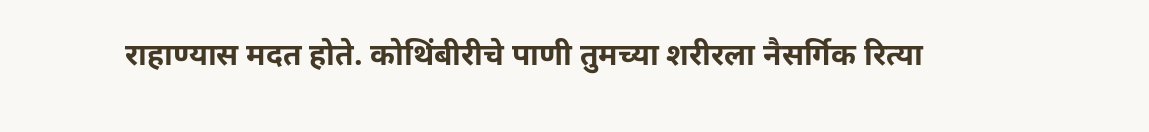राहाण्यास मदत होते. कोथिंबीरीचे पाणी तुमच्या शरीरला नैसर्गिक रित्या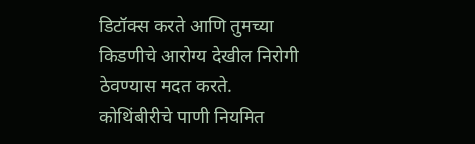डिटॉक्स करते आणि तुमच्या किडणीचे आरोग्य देखील निरोगी ठेवण्यास मदत करते. कोथिंबीरीचे पाणी नियमित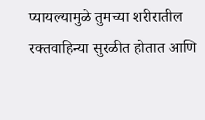प्यायल्यामुळे तुमच्या शरीरातील रक्तवाहिन्या सुरळीत होतात आणि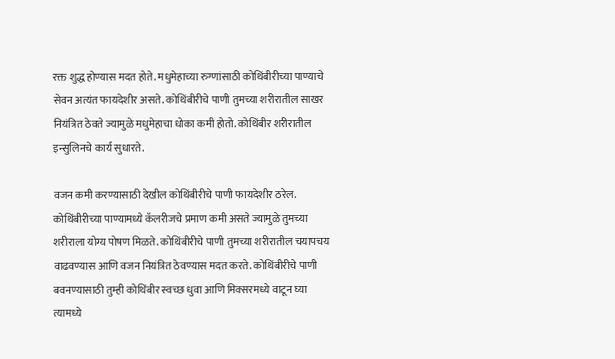रक्त शुद्ध होण्यास मदत होते. मधुमेहाच्या रुग्णांसाठी कोथिंबीरीच्या पाण्याचे सेवन अत्यंत फायदेशीर असते. कोथिंबीरीचे पाणी तुमच्या शरीरातील साखर नियंत्रित ठेवते ज्यामुळे मधुमेहाचा धोका कमी होतो. कोथिंबीर शरीरातील इन्सुलिनचे कार्य सुधारते.

वजन कमी करण्यासाठी देखील कोथिंबीरीचे पाणी फायदेशीर ठरेल. कोथिंबीरीच्या पाण्यामध्ये कॅलरीजचे प्रमाण कमी असते ज्यामुळे तुमच्या शरीराला योग्य पोषण मिळते. कोथिंबीरीचे पाणी तुमच्या शरीरातील चयापचय वाढवण्यास आणि वजन नियंत्रित ठेवण्यास मदत करते. कोथिंबीरीचे पाणी बवनण्यासाठी तुम्ही कोथिंबीर स्वच्छ धुवा आणि मिक्सरमध्ये वाटून घ्या त्यामध्ये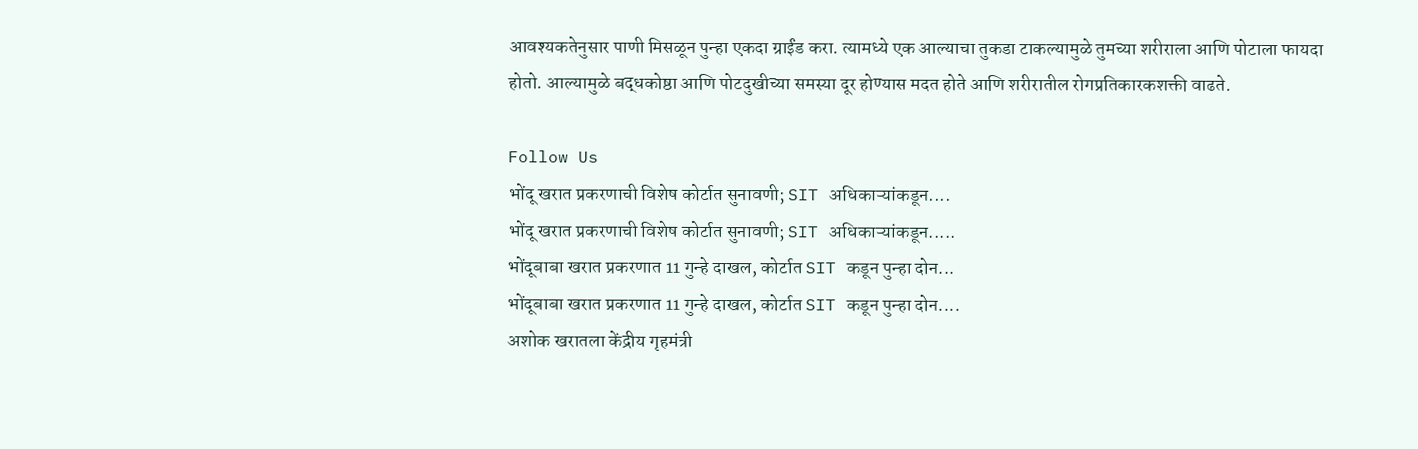आवश्यकतेनुसार पाणी मिसळून पुन्हा एकदा ग्राईंड करा. त्यामध्ये एक आल्याचा तुकडा टाकल्यामुळे तुमच्या शरीराला आणि पोटाला फायदा होतो. आल्यामुळे बद्धकोष्ठा आणि पोटदुखीच्या समस्या दूर होण्यास मदत होते आणि शरीरातील रोगप्रतिकारकशक्ती वाढते.

Follow Us
भोंदू खरात प्रकरणाची विशेष कोर्टात सुनावणी; SIT अधिकाऱ्यांकडून....
भोंदू खरात प्रकरणाची विशेष कोर्टात सुनावणी; SIT अधिकाऱ्यांकडून.....
भोंदूबाबा खरात प्रकरणात 11 गुन्हे दाखल, कोर्टात SIT कडून पुन्हा दोन...
भोंदूबाबा खरात प्रकरणात 11 गुन्हे दाखल, कोर्टात SIT कडून पुन्हा दोन....
अशोक खरातला केंद्रीय गृहमंत्री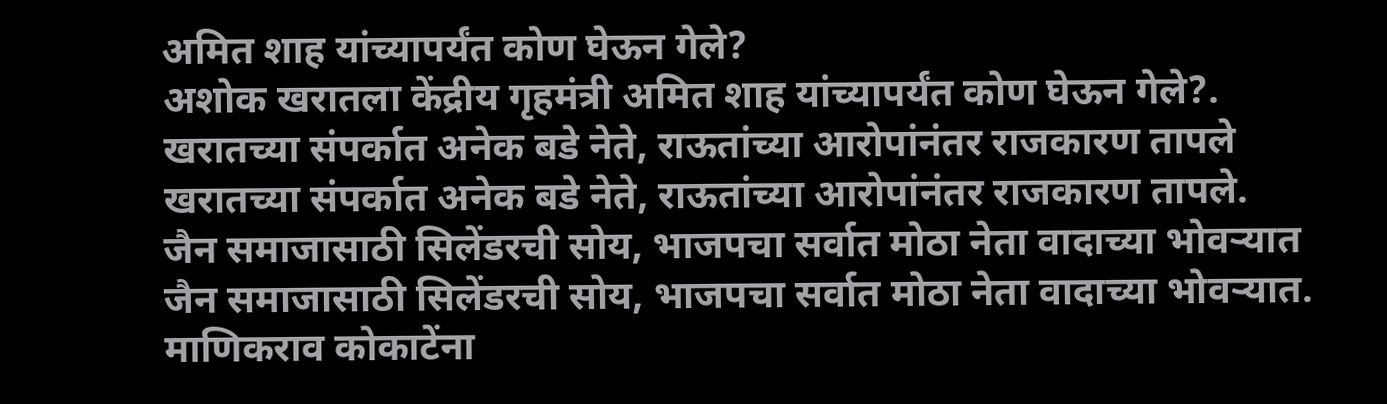अमित शाह यांच्यापर्यंत कोण घेऊन गेले?
अशोक खरातला केंद्रीय गृहमंत्री अमित शाह यांच्यापर्यंत कोण घेऊन गेले?.
खरातच्या संपर्कात अनेक बडे नेते, राऊतांच्या आरोपांनंतर राजकारण तापले
खरातच्या संपर्कात अनेक बडे नेते, राऊतांच्या आरोपांनंतर राजकारण तापले.
जैन समाजासाठी सिलेंडरची सोय, भाजपचा सर्वात मोठा नेता वादाच्या भोवऱ्यात
जैन समाजासाठी सिलेंडरची सोय, भाजपचा सर्वात मोठा नेता वादाच्या भोवऱ्यात.
माणिकराव कोकाटेंना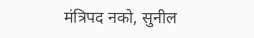मंत्रिपद नको, सुनील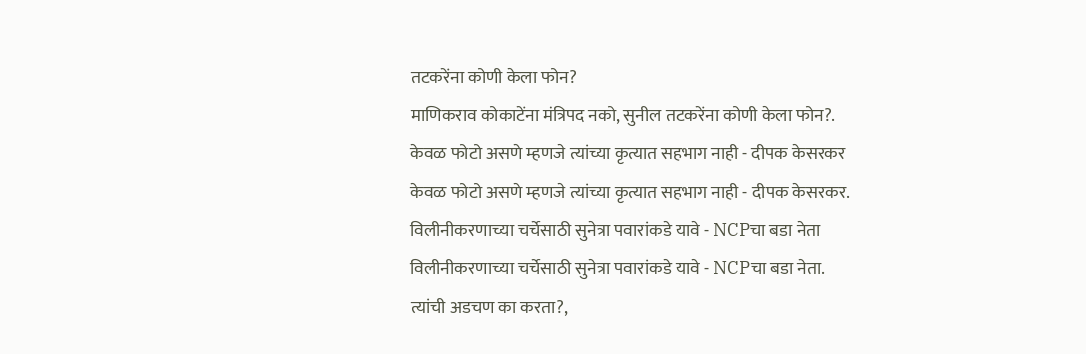तटकरेंना कोणी केला फोन?
माणिकराव कोकाटेंना मंत्रिपद नको, सुनील तटकरेंना कोणी केला फोन?.
केवळ फोटो असणे म्हणजे त्यांच्या कृत्यात सहभाग नाही - दीपक केसरकर
केवळ फोटो असणे म्हणजे त्यांच्या कृत्यात सहभाग नाही - दीपक केसरकर.
विलीनीकरणाच्या चर्चेसाठी सुनेत्रा पवारांकडे यावे - NCPचा बडा नेता
विलीनीकरणाच्या चर्चेसाठी सुनेत्रा पवारांकडे यावे - NCPचा बडा नेता.
त्यांची अडचण का करता?,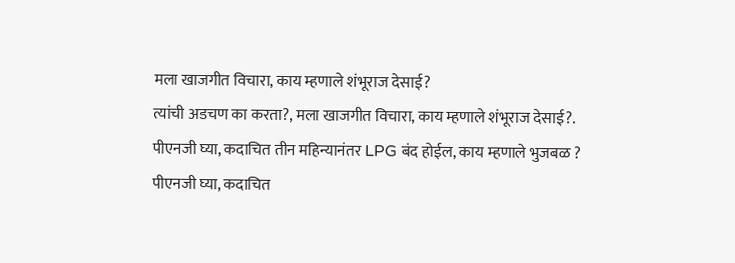मला खाजगीत विचारा, काय म्हणाले शंभूराज देसाई?
त्यांची अडचण का करता?, मला खाजगीत विचारा, काय म्हणाले शंभूराज देसाई?.
पीएनजी घ्या, कदाचित तीन महिन्यानंतर LPG बंद होईल, काय म्हणाले भुजबळ ?
पीएनजी घ्या, कदाचित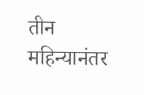तीन महिन्यानंतर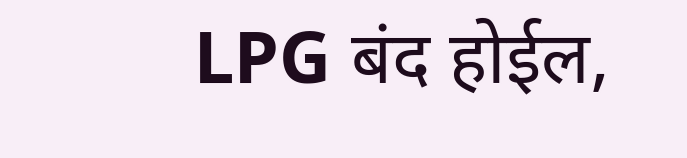LPG बंद होईल,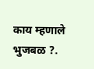काय म्हणाले भुजबळ ?.